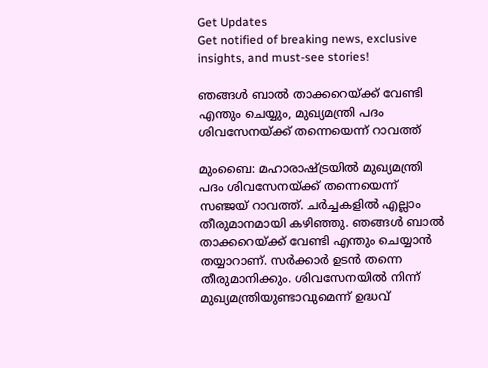Get Updates
Get notified of breaking news, exclusive insights, and must-see stories!

ഞങ്ങള്‍ ബാല്‍ താക്കറെയ്ക്ക് വേണ്ടി എന്തും ചെയ്യും, മുഖ്യമന്ത്രി പദം ശിവസേനയ്ക്ക് തന്നെയെന്ന് റാവത്ത്

മുംബൈ: മഹാരാഷ്ട്രയില്‍ മുഖ്യമന്ത്രി പദം ശിവസേനയ്ക്ക് തന്നെയെന്ന് സഞ്ജയ് റാവത്ത്. ചര്‍ച്ചകളില്‍ എല്ലാം തീരുമാനമായി കഴിഞ്ഞു. ഞങ്ങള്‍ ബാല്‍ താക്കറെയ്ക്ക് വേണ്ടി എന്തും ചെയ്യാന്‍ തയ്യാറാണ്. സര്‍ക്കാര്‍ ഉടന്‍ തന്നെ തീരുമാനിക്കും. ശിവസേനയില്‍ നിന്ന് മുഖ്യമന്ത്രിയുണ്ടാവുമെന്ന് ഉദ്ധവ്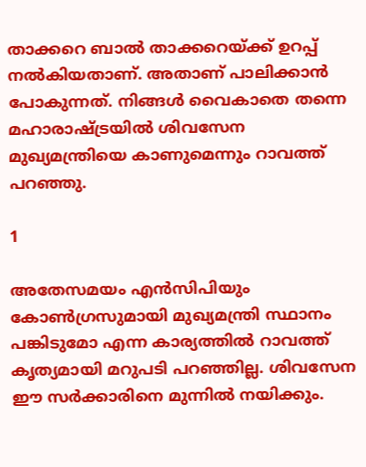താക്കറെ ബാല്‍ താക്കറെയ്ക്ക് ഉറപ്പ് നല്‍കിയതാണ്. അതാണ് പാലിക്കാന്‍ പോകുന്നത്. നിങ്ങള്‍ വൈകാതെ തന്നെ മഹാരാഷ്ട്രയില്‍ ശിവസേന മുഖ്യമന്ത്രിയെ കാണുമെന്നും റാവത്ത് പറഞ്ഞു.

1

അതേസമയം എന്‍സിപിയും കോണ്‍ഗ്രസുമായി മുഖ്യമന്ത്രി സ്ഥാനം പങ്കിടുമോ എന്ന കാര്യത്തില്‍ റാവത്ത് കൃത്യമായി മറുപടി പറഞ്ഞില്ല. ശിവസേന ഈ സര്‍ക്കാരിനെ മുന്നില്‍ നയിക്കും.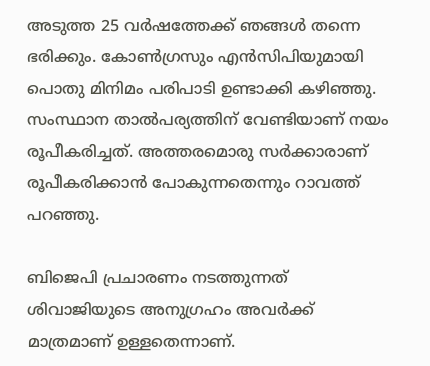അടുത്ത 25 വര്‍ഷത്തേക്ക് ഞങ്ങള്‍ തന്നെ ഭരിക്കും. കോണ്‍ഗ്രസും എന്‍സിപിയുമായി പൊതു മിനിമം പരിപാടി ഉണ്ടാക്കി കഴിഞ്ഞു. സംസ്ഥാന താല്‍പര്യത്തിന് വേണ്ടിയാണ് നയം രൂപീകരിച്ചത്. അത്തരമൊരു സര്‍ക്കാരാണ് രൂപീകരിക്കാന്‍ പോകുന്നതെന്നും റാവത്ത് പറഞ്ഞു.

ബിജെപി പ്രചാരണം നടത്തുന്നത് ശിവാജിയുടെ അനുഗ്രഹം അവര്‍ക്ക് മാത്രമാണ് ഉള്ളതെന്നാണ്.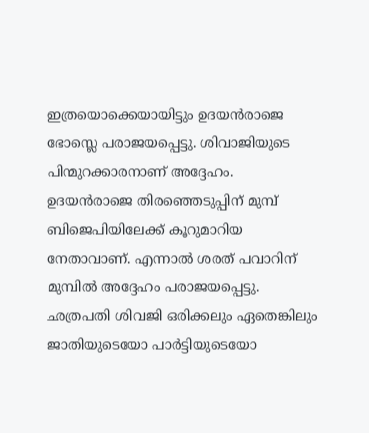ഇത്രയൊക്കെയായിട്ടും ഉദയന്‍രാജെ ഭോസ്ലെ പരാജയപ്പെട്ടു. ശിവാജിയുടെ പിന്മുറക്കാരനാണ് അദ്ദേഹം. ഉദയന്‍രാജെ തിരഞ്ഞെടുപ്പിന് മുമ്പ് ബിജെപിയിലേക്ക് കൂറുമാറിയ നേതാവാണ്. എന്നാല്‍ ശരത് പവാറിന് മുമ്പില്‍ അദ്ദേഹം പരാജയപ്പെട്ടു. ഛത്രപതി ശിവജി ഒരിക്കലും ഏതെങ്കിലും ജാതിയുടെയോ പാര്‍ട്ടിയുടെയോ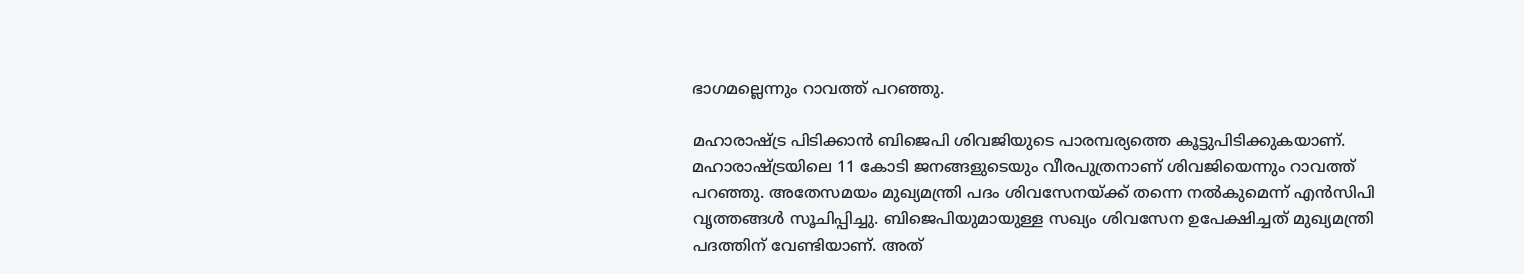ഭാഗമല്ലെന്നും റാവത്ത് പറഞ്ഞു.

മഹാരാഷ്ട്ര പിടിക്കാന്‍ ബിജെപി ശിവജിയുടെ പാരമ്പര്യത്തെ കൂട്ടുപിടിക്കുകയാണ്. മഹാരാഷ്ട്രയിലെ 11 കോടി ജനങ്ങളുടെയും വീരപുത്രനാണ് ശിവജിയെന്നും റാവത്ത് പറഞ്ഞു. അതേസമയം മുഖ്യമന്ത്രി പദം ശിവസേനയ്ക്ക് തന്നെ നല്‍കുമെന്ന് എന്‍സിപി വൃത്തങ്ങള്‍ സൂചിപ്പിച്ചു. ബിജെപിയുമായുള്ള സഖ്യം ശിവസേന ഉപേക്ഷിച്ചത് മുഖ്യമന്ത്രി പദത്തിന് വേണ്ടിയാണ്. അത്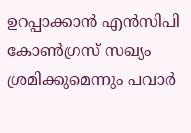ഉറപ്പാക്കാന്‍ എന്‍സിപി കോണ്‍ഗ്രസ് സഖ്യം ശ്രമിക്കുമെന്നും പവാര്‍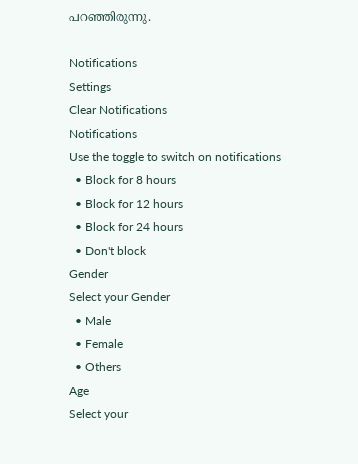പറഞ്ഞിരുന്നു.

Notifications
Settings
Clear Notifications
Notifications
Use the toggle to switch on notifications
  • Block for 8 hours
  • Block for 12 hours
  • Block for 24 hours
  • Don't block
Gender
Select your Gender
  • Male
  • Female
  • Others
Age
Select your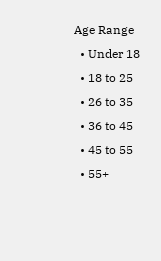Age Range
  • Under 18
  • 18 to 25
  • 26 to 35
  • 36 to 45
  • 45 to 55
  • 55+